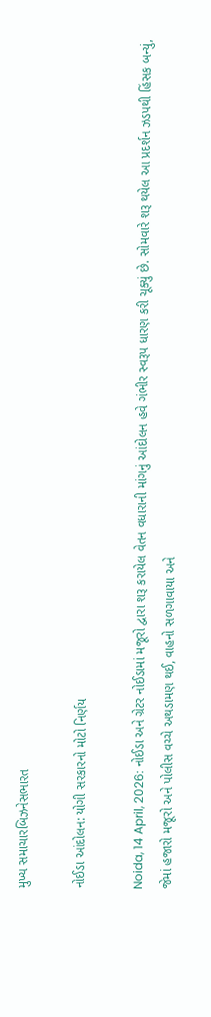મુખ્ય સમાચારબિઝનેસભારત

નોઈડા આંદોલન: યોગી સરકારનો મોટો નિર્ણય

Noida, 14 April, 2026: નોઈડા અને ગ્રેટર નોઈડામાં મજૂરો દ્વારા શરૂ કરાયેલ વેતન વધારાની માંગનું આંદોલન હવે ગંભીર સ્વરૂપ ધારણ કરી ચૂક્યું છે. સોમવારે શરૂ થયેલ આ પ્રદર્શન ઝડપથી હિંસક બન્યું, જેમાં હજારો મજૂરો અને પોલીસ વચ્ચે અથડામણ થઈ, વાહનો સળગાવાયા અને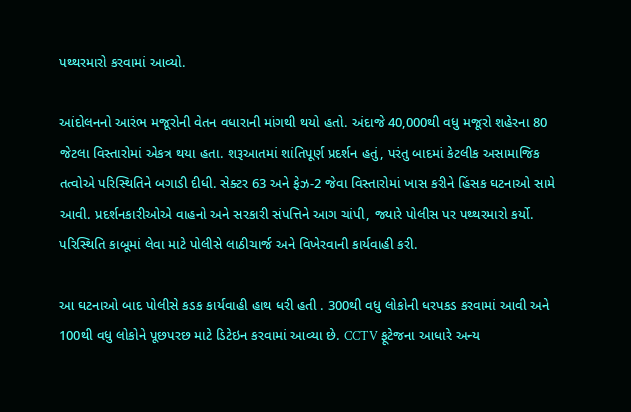પથ્થરમારો કરવામાં આવ્યો.

આંદોલનનો આરંભ મજૂરોની વેતન વધારાની માંગથી થયો હતો. અંદાજે 40,000થી વધુ મજૂરો શહેરના 80 જેટલા વિસ્તારોમાં એકત્ર થયા હતા. શરૂઆતમાં શાંતિપૂર્ણ પ્રદર્શન હતું, પરંતુ બાદમાં કેટલીક અસામાજિક તત્વોએ પરિસ્થિતિને બગાડી દીધી. સેક્ટર 63 અને ફેઝ-2 જેવા વિસ્તારોમાં ખાસ કરીને હિંસક ઘટનાઓ સામે આવી. પ્રદર્શનકારીઓએ વાહનો અને સરકારી સંપત્તિને આગ ચાંપી, જ્યારે પોલીસ પર પથ્થરમારો કર્યો. પરિસ્થિતિ કાબૂમાં લેવા માટે પોલીસે લાઠીચાર્જ અને વિખેરવાની કાર્યવાહી કરી.

આ ઘટનાઓ બાદ પોલીસે કડક કાર્યવાહી હાથ ધરી હતી . 300થી વધુ લોકોની ધરપકડ કરવામાં આવી અને 100થી વધુ લોકોને પૂછપરછ માટે ડિટેઇન કરવામાં આવ્યા છે. CCTV ફૂટેજના આધારે અન્ય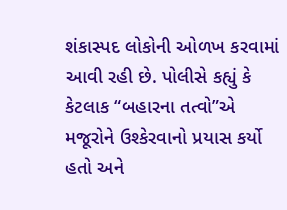શંકાસ્પદ લોકોની ઓળખ કરવામાં આવી રહી છે. પોલીસે કહ્યું કે કેટલાક “બહારના તત્વો”એ મજૂરોને ઉશ્કેરવાનો પ્રયાસ કર્યો હતો અને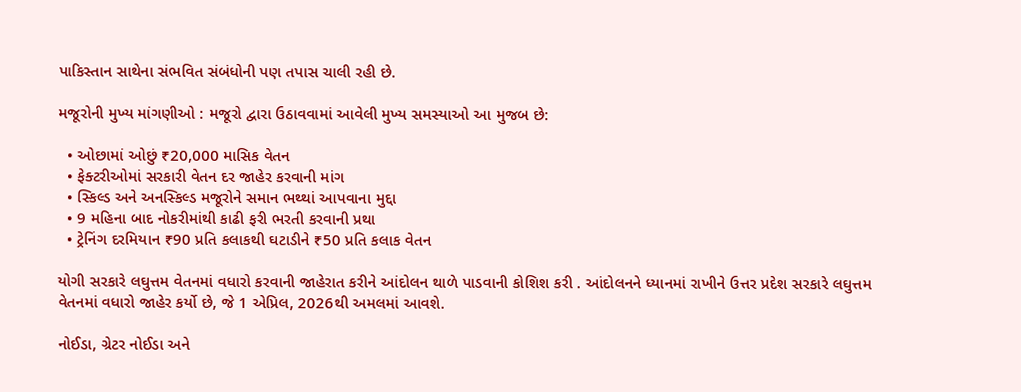પાકિસ્તાન સાથેના સંભવિત સંબંધોની પણ તપાસ ચાલી રહી છે.

મજૂરોની મુખ્ય માંગણીઓ : મજૂરો દ્વારા ઉઠાવવામાં આવેલી મુખ્ય સમસ્યાઓ આ મુજબ છે:

  • ઓછામાં ઓછું ₹20,000 માસિક વેતન
  • ફેક્ટરીઓમાં સરકારી વેતન દર જાહેર કરવાની માંગ
  • સ્કિલ્ડ અને અનસ્કિલ્ડ મજૂરોને સમાન ભથ્થાં આપવાના મુદ્દા
  • 9 મહિના બાદ નોકરીમાંથી કાઢી ફરી ભરતી કરવાની પ્રથા
  • ટ્રેનિંગ દરમિયાન ₹90 પ્રતિ કલાકથી ઘટાડીને ₹50 પ્રતિ કલાક વેતન

યોગી સરકારે લઘુત્તમ વેતનમાં વધારો કરવાની જાહેરાત કરીને આંદોલન થાળે પાડવાની કોશિશ કરી . આંદોલનને ધ્યાનમાં રાખીને ઉત્તર પ્રદેશ સરકારે લઘુત્તમ વેતનમાં વધારો જાહેર કર્યો છે, જે 1 એપ્રિલ, 2026થી અમલમાં આવશે.

નોઈડા, ગ્રેટર નોઈડા અને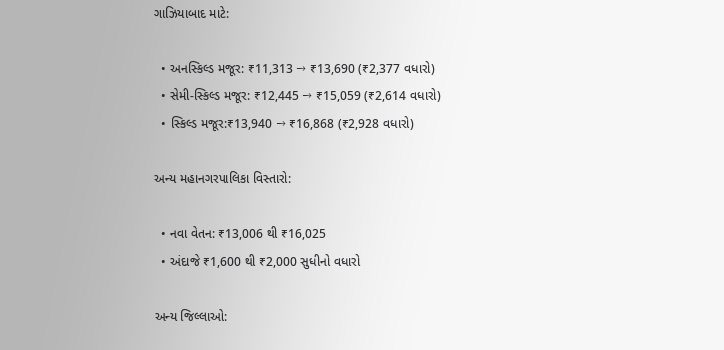ગાઝિયાબાદ માટે:

  • અનસ્કિલ્ડ મજૂર: ₹11,313 → ₹13,690 (₹2,377 વધારો)
  • સેમી-સ્કિલ્ડ મજૂર: ₹12,445 → ₹15,059 (₹2,614 વધારો)
  • સ્કિલ્ડ મજૂર:₹13,940 → ₹16,868 (₹2,928 વધારો)

અન્ય મહાનગરપાલિકા વિસ્તારો:

  • નવા વેતન: ₹13,006 થી ₹16,025
  • અંદાજે ₹1,600 થી ₹2,000 સુધીનો વધારો

અન્ય જિલ્લાઓ: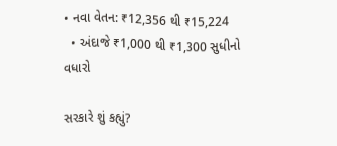• નવા વેતન: ₹12,356 થી ₹15,224
  • અંદાજે ₹1,000 થી ₹1,300 સુધીનો વધારો

સરકારે શું કહ્યું?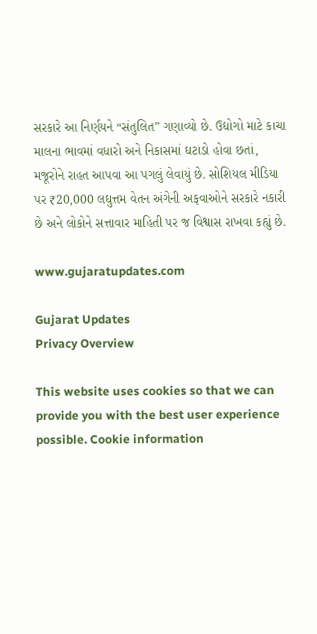સરકારે આ નિર્ણયને “સંતુલિત” ગણાવ્યો છે. ઉદ્યોગો માટે કાચા માલના ભાવમાં વધારો અને નિકાસમાં ઘટાડો હોવા છતાં, મજૂરોને રાહત આપવા આ પગલું લેવાયું છે. સોશિયલ મીડિયા પર ₹20,000 લઘુત્તમ વેતન અંગેની અફવાઓને સરકારે નકારી છે અને લોકોને સત્તાવાર માહિતી પર જ વિશ્વાસ રાખવા કહ્યું છે.

www.gujaratupdates.com

Gujarat Updates
Privacy Overview

This website uses cookies so that we can provide you with the best user experience possible. Cookie information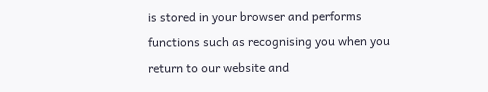is stored in your browser and performs functions such as recognising you when you return to our website and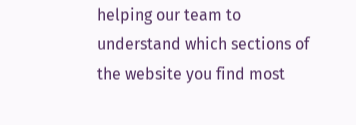helping our team to understand which sections of the website you find most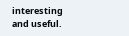interesting and useful.